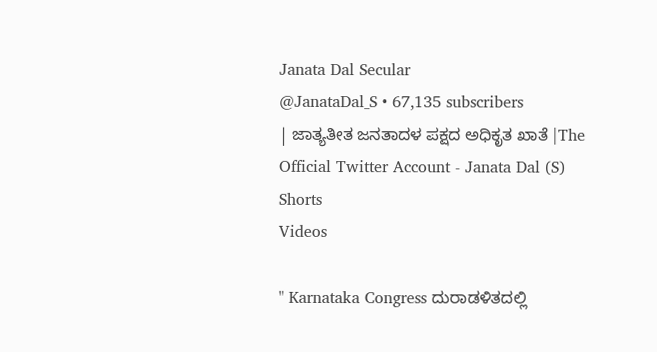Janata Dal Secular
@JanataDal_S • 67,135 subscribers
| ಜಾತ್ಯತೀತ ಜನತಾದಳ ಪಕ್ಷದ ಅಧಿಕೃತ ಖಾತೆ |The Official Twitter Account - Janata Dal (S)
Shorts
Videos

" Karnataka Congress ದುರಾಡಳಿತದಲ್ಲಿ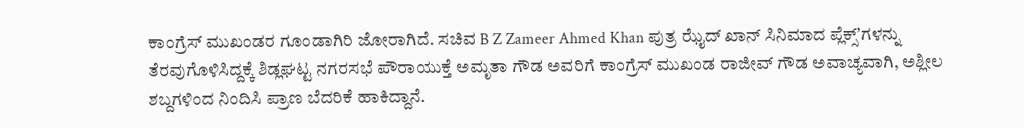ಕಾಂಗ್ರೆಸ್ ಮುಖಂಡರ ಗೂಂಡಾಗಿರಿ ಜೋರಾಗಿದೆ. ಸಚಿವ B Z Zameer Ahmed Khan ಪುತ್ರ ಝೈದ್ ಖಾನ್ ಸಿನಿಮಾದ ಪ್ಲೆಕ್ಸ್ʼಗಳನ್ನು ತೆರವುಗೊಳಿಸಿದ್ದಕ್ಕೆ ಶಿಡ್ಲಘಟ್ಟ ನಗರಸಭೆ ಪೌರಾಯುಕ್ತೆ ಅಮೃತಾ ಗೌಡ ಅವರಿಗೆ ಕಾಂಗ್ರೆಸ್ ಮುಖಂಡ ರಾಜೀವ್ ಗೌಡ ಅವಾಚ್ಯವಾಗಿ, ಅಶ್ಲೀಲ ಶಬ್ದಗಳಿಂದ ನಿಂದಿಸಿ ಪ್ರಾಣ ಬೆದರಿಕೆ ಹಾಕಿದ್ದಾನೆ.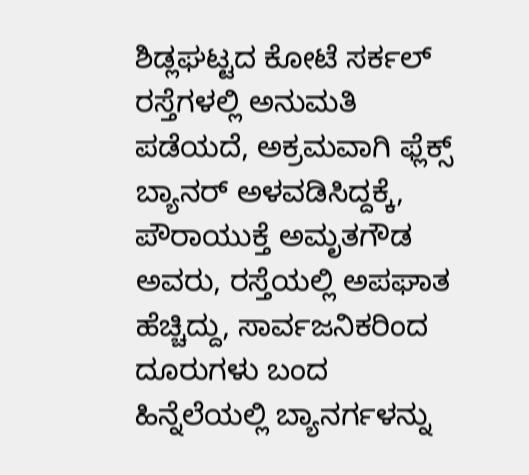ಶಿಡ್ಲಘಟ್ಟದ ಕೋಟೆ ಸರ್ಕಲ್ ರಸ್ತೆಗಳಲ್ಲಿ ಅನುಮತಿ ಪಡೆಯದೆ, ಅಕ್ರಮವಾಗಿ ಫ್ಲೆಕ್ಸ್ ಬ್ಯಾನರ್ ಅಳವಡಿಸಿದ್ದಕ್ಕೆ, ಪೌರಾಯುಕ್ತೆ ಅಮೃತಗೌಡ ಅವರು, ರಸ್ತೆಯಲ್ಲಿ ಅಪಘಾತ ಹೆಚ್ಚಿದ್ದು, ಸಾರ್ವಜನಿಕರಿಂದ ದೂರುಗಳು ಬಂದ ಹಿನ್ನೆಲೆಯಲ್ಲಿ ಬ್ಯಾನರ್ಗಳನ್ನು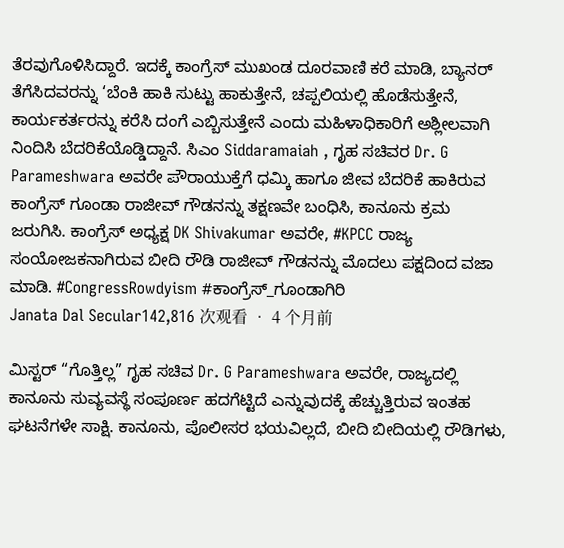ತೆರವುಗೊಳಿಸಿದ್ದಾರೆ. ಇದಕ್ಕೆ ಕಾಂಗ್ರೆಸ್ ಮುಖಂಡ ದೂರವಾಣಿ ಕರೆ ಮಾಡಿ, ಬ್ಯಾನರ್ ತೆಗೆಸಿದವರನ್ನು ‘ಬೆಂಕಿ ಹಾಕಿ ಸುಟ್ಟು ಹಾಕುತ್ತೇನೆ, ಚಪ್ಪಲಿಯಲ್ಲಿ ಹೊಡೆಸುತ್ತೇನೆ, ಕಾರ್ಯಕರ್ತರನ್ನು ಕರೆಸಿ ದಂಗೆ ಎಬ್ಬಿಸುತ್ತೇನೆ ಎಂದು ಮಹಿಳಾಧಿಕಾರಿಗೆ ಅಶ್ಲೀಲವಾಗಿ ನಿಂದಿಸಿ ಬೆದರಿಕೆಯೊಡ್ಡಿದ್ದಾನೆ. ಸಿಎಂ Siddaramaiah , ಗೃಹ ಸಚಿವರ Dr. G Parameshwara ಅವರೇ ಪೌರಾಯುಕ್ತೆಗೆ ಧಮ್ಕಿ ಹಾಗೂ ಜೀವ ಬೆದರಿಕೆ ಹಾಕಿರುವ ಕಾಂಗ್ರೆಸ್ ಗೂಂಡಾ ರಾಜೀವ್ ಗೌಡನನ್ನು ತಕ್ಷಣವೇ ಬಂಧಿಸಿ, ಕಾನೂನು ಕ್ರಮ ಜರುಗಿಸಿ. ಕಾಂಗ್ರೆಸ್ ಅಧ್ಯಕ್ಷ DK Shivakumar ಅವರೇ, #KPCC ರಾಜ್ಯ ಸಂಯೋಜಕನಾಗಿರುವ ಬೀದಿ ರೌಡಿ ರಾಜೀವ್ ಗೌಡನನ್ನು ಮೊದಲು ಪಕ್ಷದಿಂದ ವಜಾ ಮಾಡಿ. #CongressRowdyism #ಕಾಂಗ್ರೆಸ್_ಗೂಂಡಾಗಿರಿ
Janata Dal Secular142,816 次观看 • 4 个月前

ಮಿಸ್ಟರ್ “ಗೊತ್ತಿಲ್ಲ” ಗೃಹ ಸಚಿವ Dr. G Parameshwara ಅವರೇ, ರಾಜ್ಯದಲ್ಲಿ ಕಾನೂನು ಸುವ್ಯವಸ್ಥೆ ಸಂಪೂರ್ಣ ಹದಗೆಟ್ಟಿದೆ ಎನ್ನುವುದಕ್ಕೆ ಹೆಚ್ಚುತ್ತಿರುವ ಇಂತಹ ಘಟನೆಗಳೇ ಸಾಕ್ಷಿ. ಕಾನೂನು, ಪೊಲೀಸರ ಭಯವಿಲ್ಲದೆ, ಬೀದಿ ಬೀದಿಯಲ್ಲಿ ರೌಡಿಗಳು,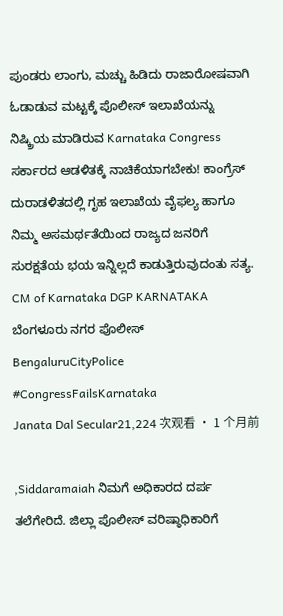ಪುಂಡರು ಲಾಂಗು, ಮಚ್ಚು ಹಿಡಿದು ರಾಜಾರೋಷವಾಗಿ ಓಡಾಡುವ ಮಟ್ಟಕ್ಕೆ ಪೊಲೀಸ್ ಇಲಾಖೆಯನ್ನು ನಿಷ್ಕ್ರಿಯ ಮಾಡಿರುವ Karnataka Congress ಸರ್ಕಾರದ ಆಡಳಿತಕ್ಕೆ ನಾಚಿಕೆಯಾಗಬೇಕು! ಕಾಂಗ್ರೆಸ್ ದುರಾಡಳಿತದಲ್ಲಿ ಗೃಹ ಇಲಾಖೆಯ ವೈಫಲ್ಯ ಹಾಗೂ ನಿಮ್ಮ ಅಸಮರ್ಥತೆಯಿಂದ ರಾಜ್ಯದ ಜನರಿಗೆ ಸುರಕ್ಷತೆಯ ಭಯ ಇನ್ನಿಲ್ಲದೆ ಕಾಡುತ್ತಿರುವುದಂತು ಸತ್ಯ. CM of Karnataka DGP KARNATAKA ಬೆಂಗಳೂರು ನಗರ ಪೊಲೀಸ್ BengaluruCityPolice #CongressFailsKarnataka
Janata Dal Secular21,224 次观看 • 1 个月前

,Siddaramaiah ನಿಮಗೆ ಅಧಿಕಾರದ ದರ್ಪ ತಲೆಗೇರಿದೆ. ಜಿಲ್ಲಾ ಪೊಲೀಸ್ ವರಿಷ್ಠಾಧಿಕಾರಿಗೆ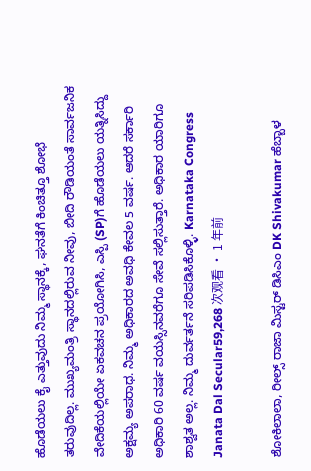ಹೊಡೆಯಲು ಕೈ ಎತ್ತುವುದು ನಿಮ್ಮ ಸ್ಥಾನಕ್ಕೆ, ಘನತೆಗೆ ಕಿಂಚಿತ್ತೂ ಶೋಭೆ ತರುವುದಿಲ್ಲ. ಮುಖ್ಯಮಂತ್ರಿ ಸ್ಥಾನದಲ್ಲಿರುವ ನೀವು, ಬೀದಿ ರೌಡಿಯಂತೆ ಸಾರ್ವಜನಿಕ ವೇದಿಕೆಯಲ್ಲಿಯೇ ಏಕವಚನ ಪ್ರಯೋಗಿಸಿ, ಎಸ್ಪಿ (SP)ಗೆ ಹೊಡೆಯಲು ಯತ್ನಿಸಿದ್ದು ಅಕ್ಷಮ್ಯ ಅಪರಾಧ. ನಿಮ್ಮ ಅಧಿಕಾರದ ಅವಧಿ ಕೇವಲ 5 ವರ್ಷ. ಆದರೆ ಸರ್ಕಾರಿ ಅಧಿಕಾರಿ 60 ವರ್ಷ ವಯಸ್ಸಿನವರೆಗೂ ಸೇವೆ ಸಲ್ಲಿಸುತ್ತಾರೆ. ಅಧಿಕಾರ ಯಾರಿಗೂ ಶಾಶ್ವತ ಅಲ್ಲ. ನಿಮ್ಮ ದುರ್ವರ್ತನೆ ಸರಿಪಡಿಸಿಕೊಳ್ಳಿ. Karnataka Congress
Janata Dal Secular59,268 次观看 • 1 年前

ಶೋಕಿಲಾಲಾ, ರೀಲ್ಸ್ ರಾಜಾ ಮಿಸ್ಟರ್ ಡಿಸಿಎಂ DK Shivakumar ಹೆಬ್ಬಾಳ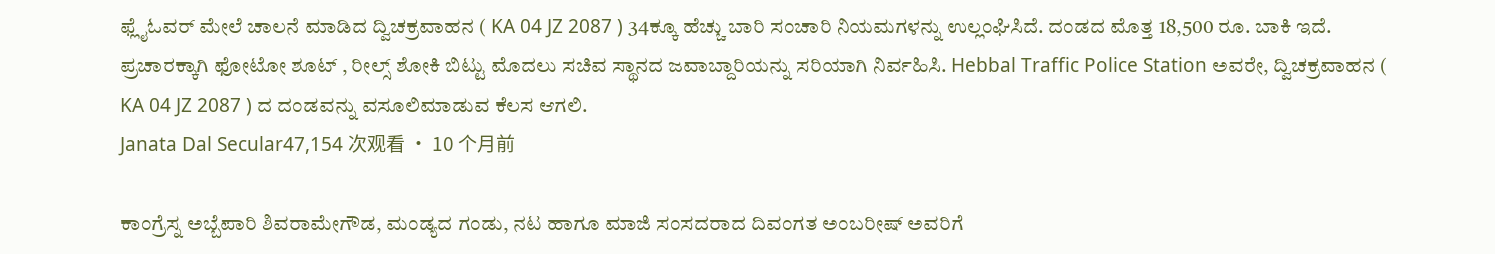ಫ್ಲೈಓವರ್ ಮೇಲೆ ಚಾಲನೆ ಮಾಡಿದ ದ್ವಿಚಕ್ರವಾಹನ ( KA 04 JZ 2087 ) 34ಕ್ಕೂ ಹೆಚ್ಚು ಬಾರಿ ಸಂಚಾರಿ ನಿಯಮಗಳನ್ನು ಉಲ್ಲಂಘಿಸಿದೆ. ದಂಡದ ಮೊತ್ತ 18,500 ರೂ. ಬಾಕಿ ಇದೆ. ಪ್ರಚಾರಕ್ಕಾಗಿ ಫೋಟೋ ಶೂಟ್ , ರೀಲ್ಸ್ ಶೋಕಿ ಬಿಟ್ಟು ಮೊದಲು ಸಚಿವ ಸ್ಥಾನದ ಜವಾಬ್ದಾರಿಯನ್ನು ಸರಿಯಾಗಿ ನಿರ್ವಹಿಸಿ. Hebbal Traffic Police Station ಅವರೇ, ದ್ವಿಚಕ್ರವಾಹನ ( KA 04 JZ 2087 ) ದ ದಂಡವನ್ನು ವಸೂಲಿಮಾಡುವ ಕೆಲಸ ಆಗಲಿ.
Janata Dal Secular47,154 次观看 • 10 个月前

ಕಾಂಗ್ರೆಸ್ನ ಅಬ್ಬೆಪಾರಿ ಶಿವರಾಮೇಗೌಡ, ಮಂಡ್ಯದ ಗಂಡು, ನಟ ಹಾಗೂ ಮಾಜಿ ಸಂಸದರಾದ ದಿವಂಗತ ಅಂಬರೀಷ್ ಅವರಿಗೆ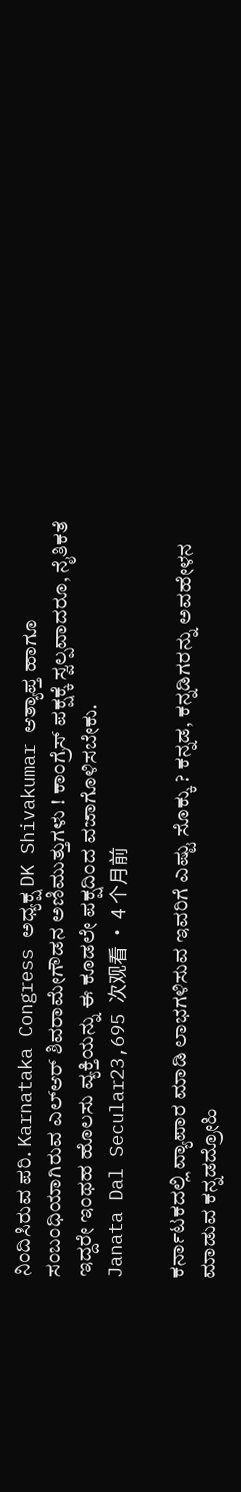ನಿಂದಿಸಿರುವ ಪರಿ. Karnataka Congress ಅಧ್ಯಕ್ಷ DK Shivakumar ಆತ್ಯಾಪ್ತ ಹಾಗೂ ಸಂಬಂಧಿಯಾಗಿರುವ ಎಲ್ಆರ್ ಶಿವರಾಮೇಗೌಡನ ಅಣಿಮುತ್ತುಗಳು ! ಕಾಂಗ್ರೆಸ್ ಪಕ್ಷಕ್ಕೆ ಸ್ವಲ್ಪವಾದರೂ, ನೈತಿಕತೆ ಇದ್ದರೇ ಇಂಥಹ ಹೊಲಸು ವ್ಯಕ್ತಿಯನ್ನು ಈ ಕೂಡಲೇ ಪಕ್ಷದಿಂದ ವಜಾಗೊಳಿಸಬೇಕು.
Janata Dal Secular23,695 次观看 • 4 个月前

ಕರ್ನಾಟಕದಲ್ಲಿ ವ್ಯಾಪಾರ ಮಾಡಿ ಲಾಭಗಳಿಸುವ ಇವರಿಗೆ ಎಷ್ಟು ಸೊಕ್ಕು ? ಕನ್ನಡ, ಕನ್ನಡಿಗರನ್ನು ಅವಹೇಳನ ಮಾಡುವ ಕನ್ನಡದ್ರೋಹಿ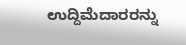ಉದ್ದಿಮೆದಾರರನ್ನು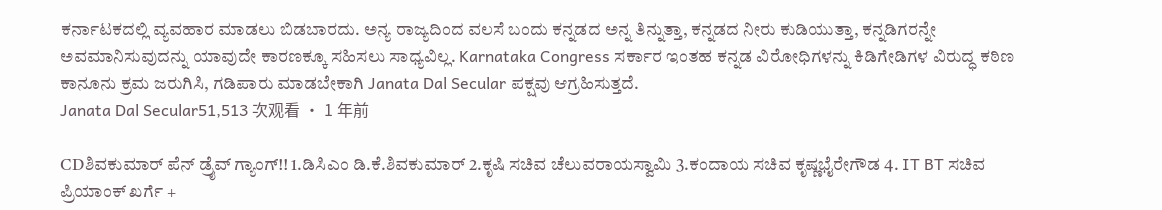ಕರ್ನಾಟಕದಲ್ಲಿ ವ್ಯವಹಾರ ಮಾಡಲು ಬಿಡಬಾರದು. ಅನ್ಯ ರಾಜ್ಯದಿಂದ ವಲಸೆ ಬಂದು ಕನ್ನಡದ ಅನ್ನ ತಿನ್ನುತ್ತಾ, ಕನ್ನಡದ ನೀರು ಕುಡಿಯುತ್ತಾ, ಕನ್ನಡಿಗರನ್ನೇ ಅವಮಾನಿಸುವುದನ್ನು ಯಾವುದೇ ಕಾರಣಕ್ಕೂ ಸಹಿಸಲು ಸಾಧ್ಯವಿಲ್ಲ. Karnataka Congress ಸರ್ಕಾರ ಇಂತಹ ಕನ್ನಡ ವಿರೋಧಿಗಳನ್ನು ಕಿಡಿಗೇಡಿಗಳ ವಿರುದ್ಧ ಕಠಿಣ ಕಾನೂನು ಕ್ರಮ ಜರುಗಿಸಿ, ಗಡಿಪಾರು ಮಾಡಬೇಕಾಗಿ Janata Dal Secular ಪಕ್ಷವು ಆಗ್ರಹಿಸುತ್ತದೆ.
Janata Dal Secular51,513 次观看 • 1 年前

CDಶಿವಕುಮಾರ್ ಪೆನ್ ಡ್ರೈವ್ ಗ್ಯಾಂಗ್!! 1.ಡಿಸಿಎಂ ಡಿ.ಕೆ.ಶಿವಕುಮಾರ್ 2.ಕೃಷಿ ಸಚಿವ ಚೆಲುವರಾಯಸ್ವಾಮಿ 3.ಕಂದಾಯ ಸಚಿವ ಕೃಷ್ಣಭೈರೇಗೌಡ 4. IT BT ಸಚಿವ ಪ್ರಿಯಾಂಕ್ ಖರ್ಗೆ +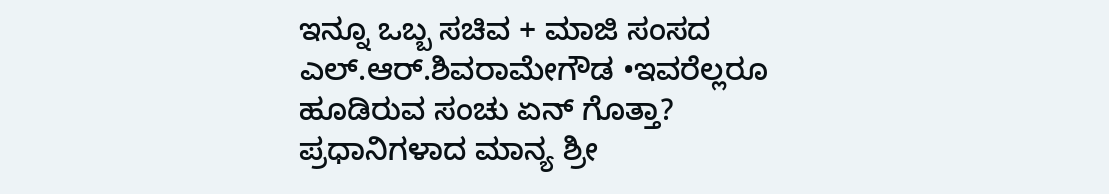ಇನ್ನೂ ಒಬ್ಬ ಸಚಿವ + ಮಾಜಿ ಸಂಸದ ಎಲ್.ಆರ್.ಶಿವರಾಮೇಗೌಡ •ಇವರೆಲ್ಲರೂ ಹೂಡಿರುವ ಸಂಚು ಏನ್ ಗೊತ್ತಾ? ಪ್ರಧಾನಿಗಳಾದ ಮಾನ್ಯ ಶ್ರೀ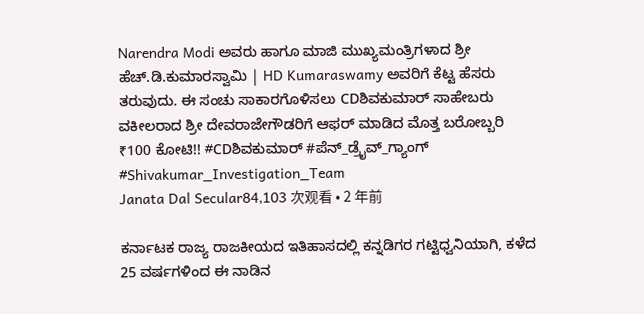Narendra Modi ಅವರು ಹಾಗೂ ಮಾಜಿ ಮುಖ್ಯಮಂತ್ರಿಗಳಾದ ಶ್ರೀ ಹೆಚ್.ಡಿ.ಕುಮಾರಸ್ವಾಮಿ | HD Kumaraswamy ಅವರಿಗೆ ಕೆಟ್ಟ ಹೆಸರು ತರುವುದು. ಈ ಸಂಚು ಸಾಕಾರಗೊಳಿಸಲು CDಶಿವಕುಮಾರ್ ಸಾಹೇಬರು ವಕೀಲರಾದ ಶ್ರೀ ದೇವರಾಜೇಗೌಡರಿಗೆ ಆಫರ್ ಮಾಡಿದ ಮೊತ್ತ ಬರೋಬ್ಬರಿ ₹100 ಕೋಟಿ!! #CDಶಿವಕುಮಾರ್ #ಪೆನ್_ಡ್ರೈವ್_ಗ್ಯಾಂಗ್ #Shivakumar_Investigation_Team
Janata Dal Secular84,103 次观看 • 2 年前

ಕರ್ನಾಟಕ ರಾಜ್ಯ ರಾಜಕೀಯದ ಇತಿಹಾಸದಲ್ಲಿ ಕನ್ನಡಿಗರ ಗಟ್ಟಿಧ್ವನಿಯಾಗಿ, ಕಳೆದ 25 ವರ್ಷಗಳಿಂದ ಈ ನಾಡಿನ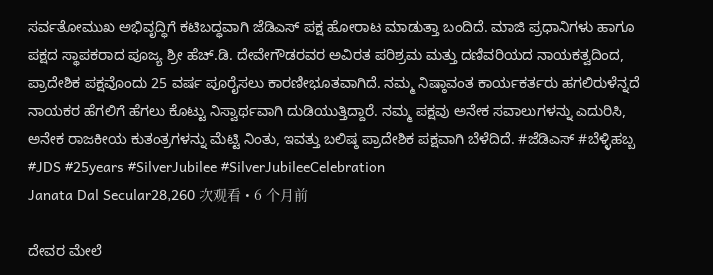ಸರ್ವತೋಮುಖ ಅಭಿವೃದ್ಧಿಗೆ ಕಟಿಬದ್ಧವಾಗಿ ಜೆಡಿಎಸ್ ಪಕ್ಷ ಹೋರಾಟ ಮಾಡುತ್ತಾ ಬಂದಿದೆ. ಮಾಜಿ ಪ್ರಧಾನಿಗಳು ಹಾಗೂ ಪಕ್ಷದ ಸ್ಥಾಪಕರಾದ ಪೂಜ್ಯ ಶ್ರೀ ಹೆಚ್.ಡಿ. ದೇವೇಗೌಡರವರ ಅವಿರತ ಪರಿಶ್ರಮ ಮತ್ತು ದಣಿವರಿಯದ ನಾಯಕತ್ವದಿಂದ, ಪ್ರಾದೇಶಿಕ ಪಕ್ಷವೊಂದು 25 ವರ್ಷ ಪೂರೈಸಲು ಕಾರಣೀಭೂತವಾಗಿದೆ. ನಮ್ಮ ನಿಷ್ಠಾವಂತ ಕಾರ್ಯಕರ್ತರು ಹಗಲಿರುಳೆನ್ನದೆ ನಾಯಕರ ಹೆಗಲಿಗೆ ಹೆಗಲು ಕೊಟ್ಟು ನಿಸ್ವಾರ್ಥವಾಗಿ ದುಡಿಯುತ್ತಿದ್ದಾರೆ. ನಮ್ಮ ಪಕ್ಷವು ಅನೇಕ ಸವಾಲುಗಳನ್ನು ಎದುರಿಸಿ, ಅನೇಕ ರಾಜಕೀಯ ಕುತಂತ್ರಗಳನ್ನು ಮೆಟ್ಟಿ ನಿಂತು, ಇವತ್ತು ಬಲಿಷ್ಠ ಪ್ರಾದೇಶಿಕ ಪಕ್ಷವಾಗಿ ಬೆಳೆದಿದೆ. #ಜೆಡಿಎಸ್ #ಬೆಳ್ಳಿಹಬ್ಬ #JDS #25years #SilverJubilee #SilverJubileeCelebration
Janata Dal Secular28,260 次观看 • 6 个月前

ದೇವರ ಮೇಲೆ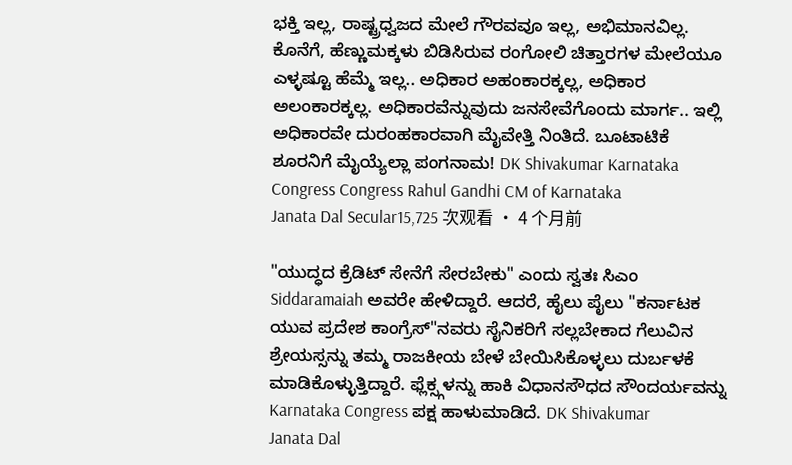ಭಕ್ತಿ ಇಲ್ಲ, ರಾಷ್ಟ್ರಧ್ವಜದ ಮೇಲೆ ಗೌರವವೂ ಇಲ್ಲ, ಅಭಿಮಾನವಿಲ್ಲ. ಕೊನೆಗೆ, ಹೆಣ್ಣುಮಕ್ಕಳು ಬಿಡಿಸಿರುವ ರಂಗೋಲಿ ಚಿತ್ತಾರಗಳ ಮೇಲೆಯೂ ಎಳ್ಳಷ್ಟೂ ಹೆಮ್ಮೆ ಇಲ್ಲ.. ಅಧಿಕಾರ ಅಹಂಕಾರಕ್ಕಲ್ಲ, ಅಧಿಕಾರ ಅಲಂಕಾರಕ್ಕಲ್ಲ. ಅಧಿಕಾರವೆನ್ನುವುದು ಜನಸೇವೆಗೊಂದು ಮಾರ್ಗ.. ಇಲ್ಲಿ ಅಧಿಕಾರವೇ ದುರಂಹಕಾರವಾಗಿ ಮೈವೇತ್ತಿ ನಿಂತಿದೆ. ಬೂಟಾಟಿಕೆ ಶೂರನಿಗೆ ಮೈಯ್ಯೆಲ್ಲಾ ಪಂಗನಾಮ! DK Shivakumar Karnataka Congress Congress Rahul Gandhi CM of Karnataka
Janata Dal Secular15,725 次观看 • 4 个月前

"ಯುದ್ಧದ ಕ್ರೆಡಿಟ್ ಸೇನೆಗೆ ಸೇರಬೇಕು" ಎಂದು ಸ್ವತಃ ಸಿಎಂ Siddaramaiah ಅವರೇ ಹೇಳಿದ್ದಾರೆ. ಆದರೆ, ಹೈಲು ಪೈಲು "ಕರ್ನಾಟಕ ಯುವ ಪ್ರದೇಶ ಕಾಂಗ್ರೆಸ್"ನವರು ಸೈನಿಕರಿಗೆ ಸಲ್ಲಬೇಕಾದ ಗೆಲುವಿನ ಶ್ರೇಯಸ್ಸನ್ನು ತಮ್ಮ ರಾಜಕೀಯ ಬೇಳೆ ಬೇಯಿಸಿಕೊಳ್ಳಲು ದುರ್ಬಳಕೆ ಮಾಡಿಕೊಳ್ಳುತ್ತಿದ್ದಾರೆ. ಫ್ಲೆಕ್ಸ್ಗಳನ್ನು ಹಾಕಿ ವಿಧಾನಸೌಧದ ಸೌಂದರ್ಯವನ್ನು Karnataka Congress ಪಕ್ಷ ಹಾಳುಮಾಡಿದೆ. DK Shivakumar
Janata Dal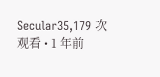Secular35,179 次观看 • 1 年前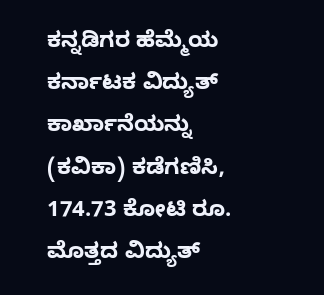ಕನ್ನಡಿಗರ ಹೆಮ್ಮೆಯ ಕರ್ನಾಟಕ ವಿದ್ಯುತ್ ಕಾರ್ಖಾನೆಯನ್ನು (ಕವಿಕಾ) ಕಡೆಗಣಿಸಿ, 174.73 ಕೋಟಿ ರೂ. ಮೊತ್ತದ ವಿದ್ಯುತ್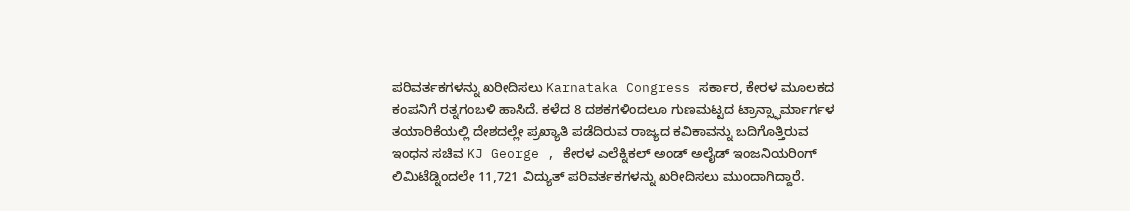ಪರಿವರ್ತಕಗಳನ್ನು ಖರೀದಿಸಲು Karnataka Congress ಸರ್ಕಾರ, ಕೇರಳ ಮೂಲಕದ ಕಂಪನಿಗೆ ರತ್ನಗಂಬಳಿ ಹಾಸಿದೆ. ಕಳೆದ 8 ದಶಕಗಳಿಂದಲೂ ಗುಣಮಟ್ಟದ ಟ್ರಾನ್ಸ್ಫಾರ್ಮಾರ್ಗಳ ತಯಾರಿಕೆಯಲ್ಲಿ ದೇಶದಲ್ಲೇ ಪ್ರಖ್ಯಾತಿ ಪಡೆದಿರುವ ರಾಜ್ಯದ ಕವಿಕಾವನ್ನು ಬದಿಗೊತ್ತಿರುವ ಇಂಧನ ಸಚಿವ KJ George , ಕೇರಳ ಎಲೆಕ್ನಿಕಲ್ ಅಂಡ್ ಅಲೈಡ್ ಇಂಜನಿಯರಿಂಗ್ ಲಿಮಿಟೆಡ್ನಿಂದಲೇ 11,721 ವಿದ್ಯುತ್ ಪರಿವರ್ತಕಗಳನ್ನು ಖರೀದಿಸಲು ಮುಂದಾಗಿದ್ದಾರೆ.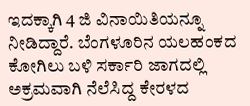ಇದಕ್ಕಾಗಿ 4 ಜಿ ವಿನಾಯಿತಿಯನ್ನೂ ನೀಡಿದ್ದಾರೆ. ಬೆಂಗಳೂರಿನ ಯಲಹಂಕದ ಕೋಗಿಲು ಬಳಿ ಸರ್ಕಾರಿ ಜಾಗದಲ್ಲಿ ಅಕ್ರಮವಾಗಿ ನೆಲೆಸಿದ್ದ ಕೇರಳದ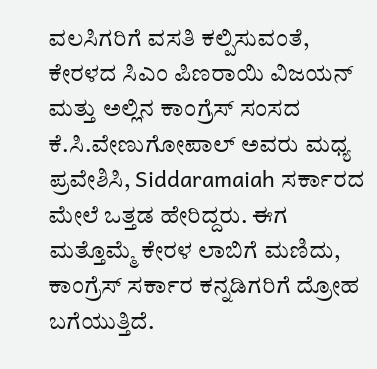ವಲಸಿಗರಿಗೆ ವಸತಿ ಕಲ್ಪಿಸುವಂತೆ, ಕೇರಳದ ಸಿಎಂ ಪಿಣರಾಯಿ ವಿಜಯನ್ ಮತ್ತು ಅಲ್ಲಿನ ಕಾಂಗ್ರೆಸ್ ಸಂಸದ ಕೆ.ಸಿ.ವೇಣುಗೋಪಾಲ್ ಅವರು ಮಧ್ಯ ಪ್ರವೇಶಿಸಿ, Siddaramaiah ಸರ್ಕಾರದ ಮೇಲೆ ಒತ್ತಡ ಹೇರಿದ್ದರು. ಈಗ ಮತ್ತೊಮ್ಮೆ ಕೇರಳ ಲಾಬಿಗೆ ಮಣಿದು, ಕಾಂಗ್ರೆಸ್ ಸರ್ಕಾರ ಕನ್ನಡಿಗರಿಗೆ ದ್ರೋಹ ಬಗೆಯುತ್ತಿದೆ.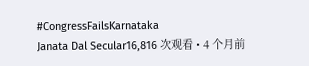#CongressFailsKarnataka
Janata Dal Secular16,816 次观看 • 4 个月前